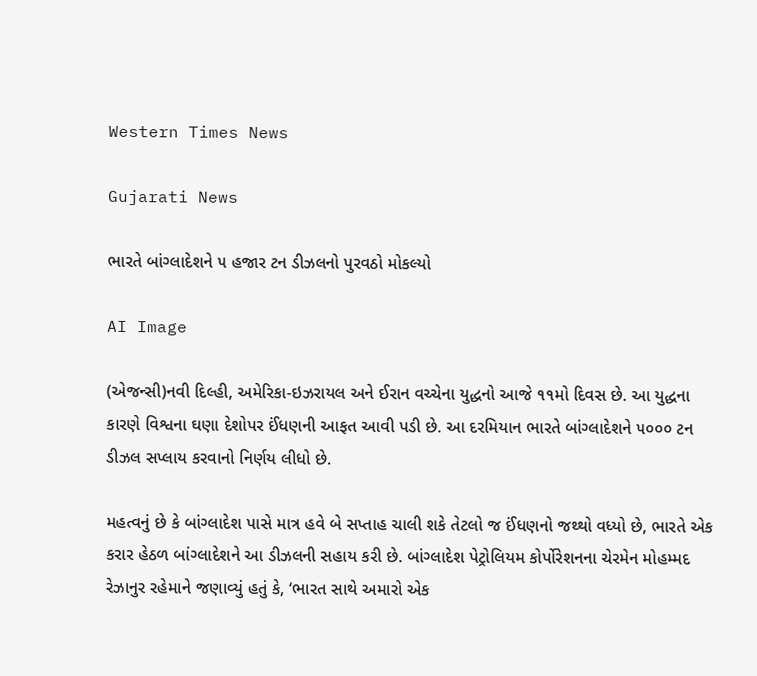Western Times News

Gujarati News

ભારતે બાંગ્લાદેશને ૫ હજાર ટન ડીઝલનો પુરવઠો મોકલ્યો

AI Image

(એજન્સી)નવી દિલ્હી, અમેરિકા-ઇઝરાયલ અને ઈરાન વચ્ચેના યુદ્ધનો આજે ૧૧મો દિવસ છે. આ યુદ્ધના કારણે વિશ્વના ઘણા દેશોપર ઈંધણની આફત આવી પડી છે. આ દરમિયાન ભારતે બાંગ્લાદેશને ૫૦૦૦ ટન ડીઝલ સપ્લાય કરવાનો નિર્ણય લીધો છે.

મહત્વનું છે કે બાંગ્લાદેશ પાસે માત્ર હવે બે સપ્તાહ ચાલી શકે તેટલો જ ઈંધણનો જથ્થો વધ્યો છે, ભારતે એક કરાર હેઠળ બાંગ્લાદેશને આ ડીઝલની સહાય કરી છે. બાંગ્લાદેશ પેટ્રોલિયમ કોર્પોરેશનના ચેરમેન મોહમ્મદ રેઝાનુર રહેમાને જણાવ્યું હતું કે, ‘ભારત સાથે અમારો એક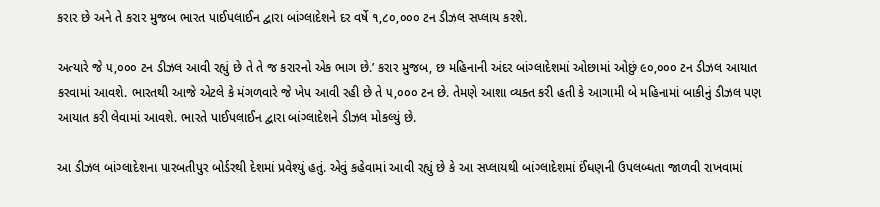કરાર છે અને તે કરાર મુજબ ભારત પાઈપલાઈન દ્વારા બાંગ્લાદેશને દર વર્ષે ૧,૮૦,૦૦૦ ટન ડીઝલ સપ્લાય કરશે.

અત્યારે જે ૫,૦૦૦ ટન ડીઝલ આવી રહ્યું છે તે તે જ કરારનો એક ભાગ છે.’ કરાર મુજબ, છ મહિનાની અંદર બાંગ્લાદેશમાં ઓછામાં ઓછું ૯૦,૦૦૦ ટન ડીઝલ આયાત કરવામાં આવશે. ભારતથી આજે એટલે કે મંગળવારે જે ખેપ આવી રહી છે તે ૫,૦૦૦ ટન છે. તેમણે આશા વ્યક્ત કરી હતી કે આગામી બે મહિનામાં બાકીનું ડીઝલ પણ આયાત કરી લેવામાં આવશે. ભારતે પાઈપલાઈન દ્વારા બાંગ્લાદેશને ડીઝલ મોકલ્યું છે.

આ ડીઝલ બાંગ્લાદેશના પારબતીપુર બોર્ડરથી દેશમાં પ્રવેશ્યું હતું. એવું કહેવામાં આવી રહ્યું છે કે આ સપ્લાયથી બાંગ્લાદેશમાં ઈંધણની ઉપલબ્ધતા જાળવી રાખવામાં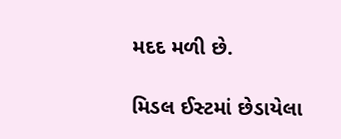મદદ મળી છે.

મિડલ ઈસ્ટમાં છેડાયેલા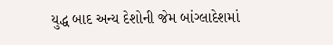યુદ્ધ બાદ અન્ય દેશોની જેમ બાંગ્લાદેશમાં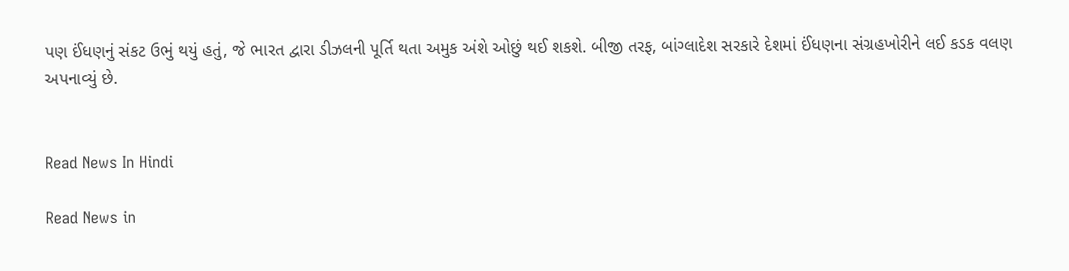પણ ઈંધણનું સંકટ ઉભું થયું હતું, જે ભારત દ્વારા ડીઝલની પૂર્તિ થતા અમુક અંશે ઓછું થઈ શકશે. બીજી તરફ, બાંગ્લાદેશ સરકારે દેશમાં ઈંધણના સંગ્રહખોરીને લઈ કડક વલણ અપનાવ્યું છે.


Read News In Hindi

Read News in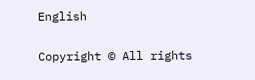English

Copyright © All rights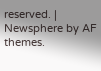reserved. | Newsphere by AF themes.